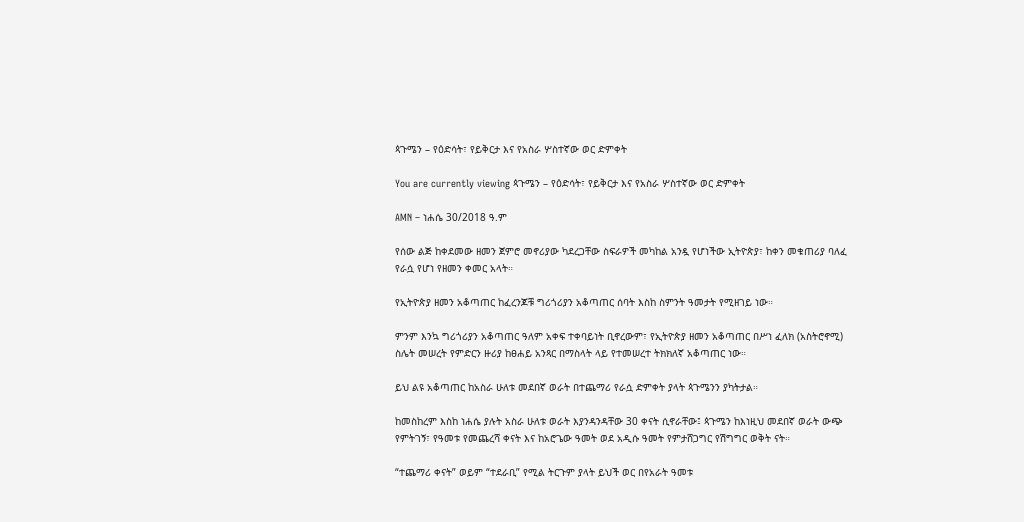ጳጉሜን – የዕድሳት፣ የይቅርታ እና የአስራ ሦስተኛው ወር ድምቀት

You are currently viewing ጳጉሜን – የዕድሳት፣ የይቅርታ እና የአስራ ሦስተኛው ወር ድምቀት

AMN – ነሐሴ 30/2018 ዓ.ም

የሰው ልጅ ከቀደመው ዘመን ጀምሮ መኖሪያው ካደረጋቸው ስፍራዎች መካከል አንዷ የሆነችው ኢትዮጵያ፣ ከቀን መቁጠሪያ ባለፈ የራሷ የሆነ የዘመን ቀመር አላት።

የኢትዮጵያ ዘመን አቆጣጠር ከፈረንጆቹ ግሪጎሪያን አቆጣጠር ሰባት እስከ ስምንት ዓመታት የሚዘገይ ነው።

ምንም እንኳ ግሪጎሪያን አቆጣጠር ዓለም አቀፍ ተቀባይነት ቢኖረውም፣ የኢትዮጵያ ዘመን አቆጣጠር በሥነ ፈለክ (አስትሮኖሚ) ስሌት መሠረት የምድርን ዙሪያ ከፀሐይ አንጻር በማስላት ላይ የተመሠረተ ትክክለኛ አቆጣጠር ነው።

ይህ ልዩ አቆጣጠር ከአስራ ሁለቱ መደበኛ ወራት በተጨማሪ የራሷ ድምቀት ያላት ጳጉሜንን ያካትታል።

ከመስከረም እስከ ነሐሴ ያሉት አስራ ሁለቱ ወራት እያንዳንዳቸው 30 ቀናት ሲኖራቸው፤ ጳጉሜን ከእነዚህ መደበኛ ወራት ውጭ የምትገኝ፣ የዓመቱ የመጨረሻ ቀናት እና ከአሮጌው ዓመት ወደ አዲሱ ዓመት የምታሸጋግር የሽግግር ወቅት ናት።

“ተጨማሪ ቀናት” ወይም “ተደራቢ” የሚል ትርጉም ያላት ይህች ወር በየአራት ዓመቱ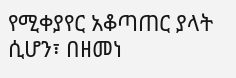የሚቀያየር አቆጣጠር ያላት ሲሆን፣ በዘመነ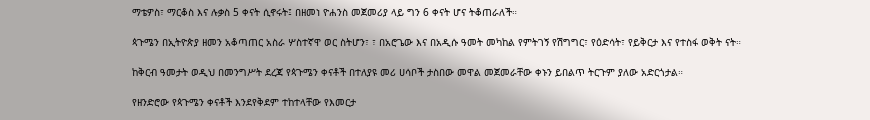ማቴዎስ፣ ማርቆስ እና ሉቃስ 5 ቀናት ሲኖሩት፤ በዘመነ ዮሐንስ መጀመሪያ ላይ ግን 6 ቀናት ሆና ትቆጠራለች።

ጳጉሜን በኢትዮጵያ ዘመን አቆጣጠር አስራ ሦስተኛዋ ወር ስትሆን፣ ፣ በአሮጌው እና በአዲሱ ዓመት መካከል የምትገኝ የሽግግር፣ የዕድሳት፣ የይቅርታ እና የተስፋ ወቅት ናት።

ከቅርብ ዓመታት ወዲህ በመንግሥት ደረጃ የጳጉሜን ቀናቶች በተለያዩ መሪ ሀሳቦች ታስበው መዋል መጀመራቸው ቀኑን ይበልጥ ትርጉም ያለው አድርጎታል።

የዘንድሮው የጳጉሜን ቀናቶች እንደየቅደም ተከተላቸው የእመርታ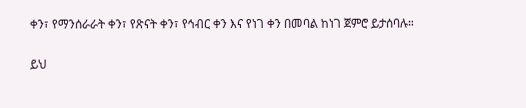ቀን፣ የማንሰራራት ቀን፣ የጽናት ቀን፣ የኅብር ቀን እና የነገ ቀን በመባል ከነገ ጀምሮ ይታሰባሉ።

ይህ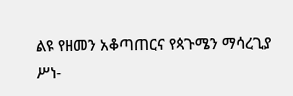ልዩ የዘመን አቆጣጠርና የጳጉሜን ማሳረጊያ ሥነ-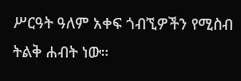ሥርዓት ዓለም አቀፍ ጎብኚዎችን የሚስብ ትልቅ ሐብት ነው።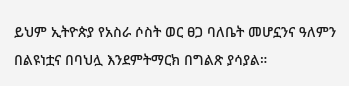ይህም ኢትዮጵያ የአስራ ሶስት ወር ፀጋ ባለቤት መሆኗንና ዓለምን በልዩነቷና በባህሏ እንደምትማርክ በግልጽ ያሳያል።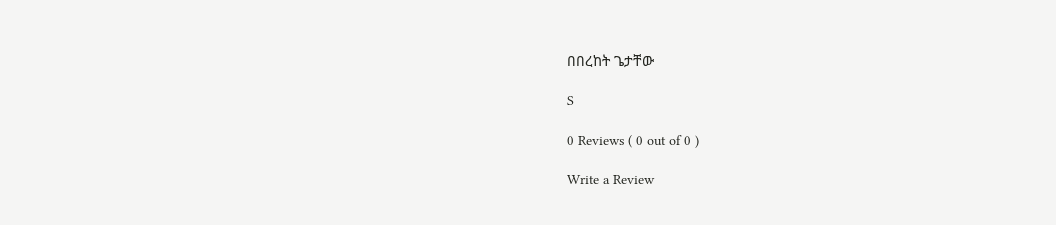በበረከት ጌታቸው

S

0 Reviews ( 0 out of 0 )

Write a Review